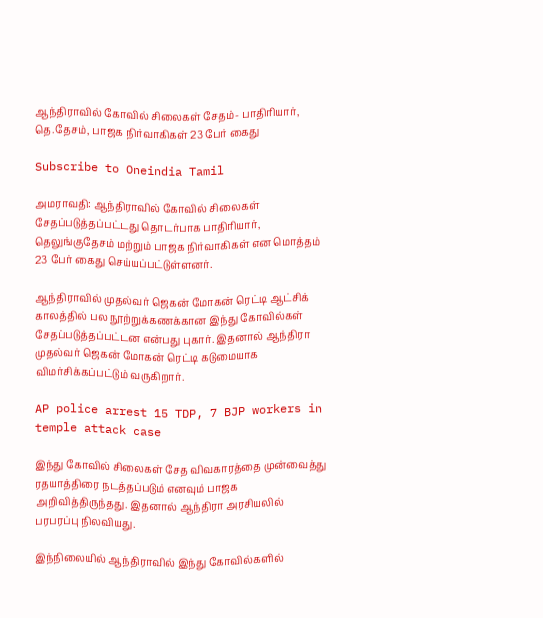ஆந்திராவில் கோவில் சிலைகள் சேதம்- பாதிரியார், தெ.தேசம், பாஜக நிர்வாகிகள் 23 பேர் கைது

Subscribe to Oneindia Tamil

அமராவதி: ஆந்திராவில் கோவில் சிலைகள் சேதப்படுத்தப்பட்டது தொடர்பாக பாதிரியார், தெலுங்குதேசம் மற்றும் பாஜக நிர்வாகிகள் என மொத்தம் 23 பேர் கைது செய்யப்பட்டுள்ளனர்.

ஆந்திராவில் முதல்வர் ஜெகன் மோகன் ரெட்டி ஆட்சிக் காலத்தில் பல நூற்றுக்கணக்கான இந்து கோவில்கள் சேதப்படுத்தப்பட்டன என்பது புகார். இதனால் ஆந்திரா முதல்வர் ஜெகன் மோகன் ரெட்டி கடுமையாக விமர்சிக்கப்பட்டும் வருகிறார்.

AP police arrest 15 TDP, 7 BJP workers in temple attack case

இந்து கோவில் சிலைகள் சேத விவகாரத்தை முன்வைத்து ரதயாத்திரை நடத்தப்படும் எனவும் பாஜக அறிவித்திருந்தது. இதனால் ஆந்திரா அரசியலில் பரபரப்பு நிலவியது.

இந்நிலையில் ஆந்திராவில் இந்து கோவில்களில்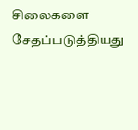சிலைகளை சேதப்படுத்தியது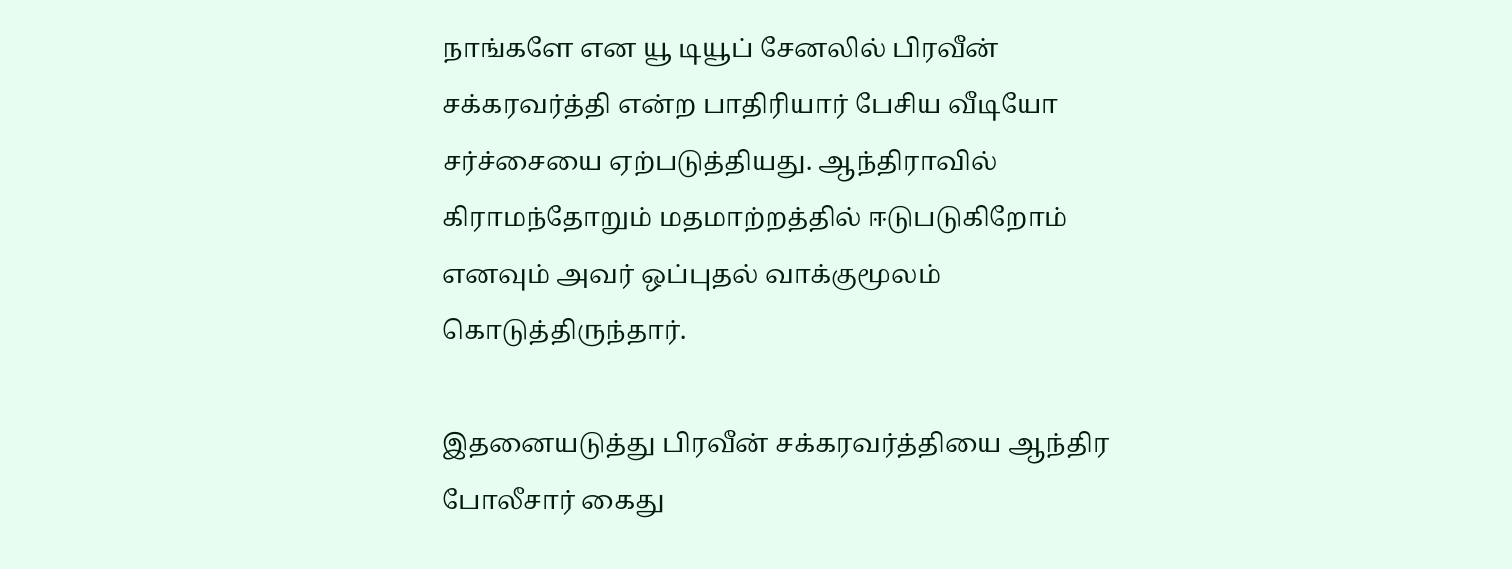நாங்களே என யூ டியூப் சேனலில் பிரவீன் சக்கரவர்த்தி என்ற பாதிரியார் பேசிய வீடியோ சர்ச்சையை ஏற்படுத்தியது. ஆந்திராவில் கிராமந்தோறும் மதமாற்றத்தில் ஈடுபடுகிறோம் எனவும் அவர் ஒப்புதல் வாக்குமூலம் கொடுத்திருந்தார்.

இதனையடுத்து பிரவீன் சக்கரவர்த்தியை ஆந்திர போலீசார் கைது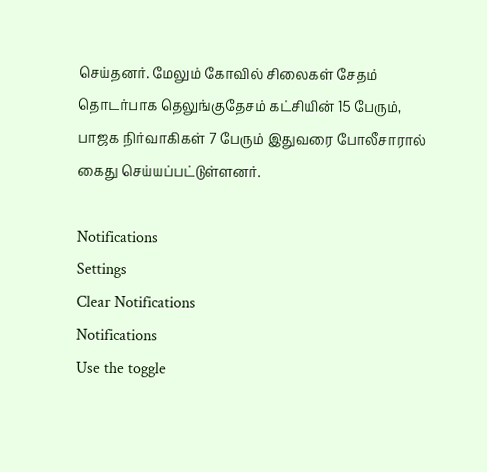செய்தனர். மேலும் கோவில் சிலைகள் சேதம் தொடர்பாக தெலுங்குதேசம் கட்சியின் 15 பேரும், பாஜக நிர்வாகிகள் 7 பேரும் இதுவரை போலீசாரால் கைது செய்யப்பட்டுள்ளனர்.

Notifications
Settings
Clear Notifications
Notifications
Use the toggle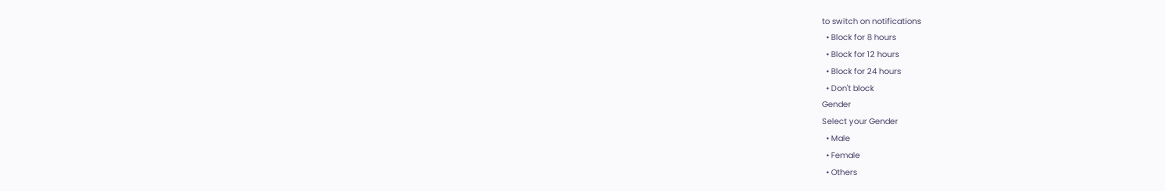to switch on notifications
  • Block for 8 hours
  • Block for 12 hours
  • Block for 24 hours
  • Don't block
Gender
Select your Gender
  • Male
  • Female
  • Others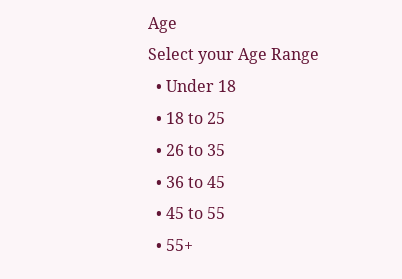Age
Select your Age Range
  • Under 18
  • 18 to 25
  • 26 to 35
  • 36 to 45
  • 45 to 55
  • 55+